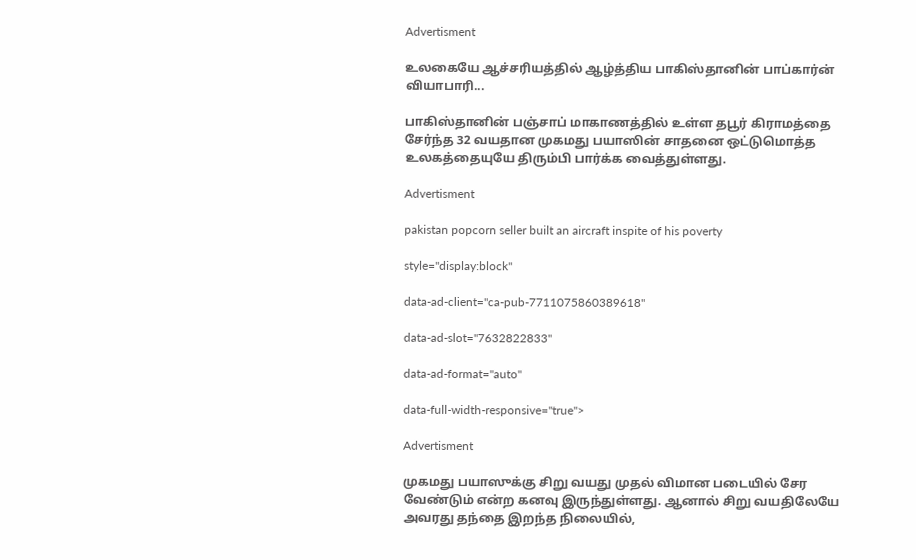Advertisment

உலகையே ஆச்சரியத்தில் ஆழ்த்திய பாகிஸ்தானின் பாப்கார்ன் வியாபாரி...

பாகிஸ்தானின் பஞ்சாப் மாகாணத்தில் உள்ள தபூர் கிராமத்தை சேர்ந்த 32 வயதான முகமது பயாஸின் சாதனை ஒட்டுமொத்த உலகத்தையுயே திரும்பி பார்க்க வைத்துள்ளது.

Advertisment

pakistan popcorn seller built an aircraft inspite of his poverty

style="display:block"

data-ad-client="ca-pub-7711075860389618"

data-ad-slot="7632822833"

data-ad-format="auto"

data-full-width-responsive="true">

Advertisment

முகமது பயாஸுக்கு சிறு வயது முதல் விமான படையில் சேர வேண்டும் என்ற கனவு இருந்துள்ளது. ஆனால் சிறு வயதிலேயே அவரது தந்தை இறந்த நிலையில்,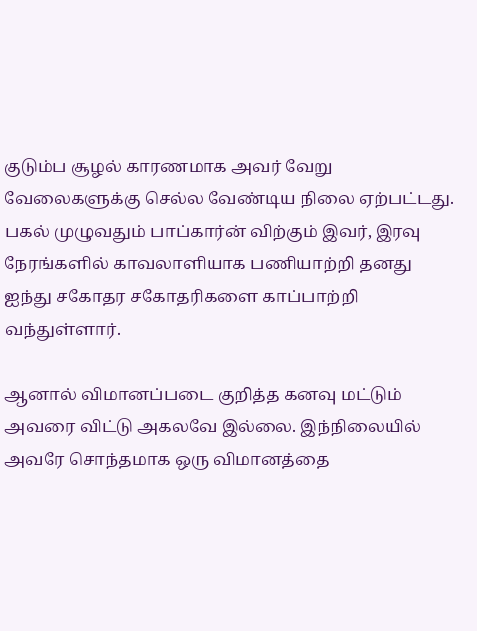குடும்ப சூழல் காரணமாக அவர் வேறு வேலைகளுக்கு செல்ல வேண்டிய நிலை ஏற்பட்டது. பகல் முழுவதும் பாப்கார்ன் விற்கும் இவர், இரவு நேரங்களில் காவலாளியாக பணியாற்றி தனது ஐந்து சகோதர சகோதரிகளை காப்பாற்றி வந்துள்ளார்.

ஆனால் விமானப்படை குறித்த கனவு மட்டும் அவரை விட்டு அகலவே இல்லை. இந்நிலையில் அவரே சொந்தமாக ஒரு விமானத்தை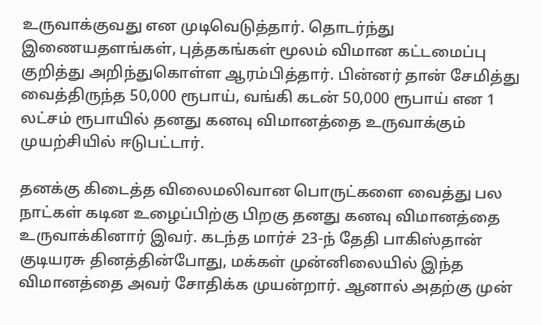உருவாக்குவது என முடிவெடுத்தார். தொடர்ந்து இணையதளங்கள், புத்தகங்கள் மூலம் விமான கட்டமைப்பு குறித்து அறிந்துகொள்ள ஆரம்பித்தார். பின்னர் தான் சேமித்து வைத்திருந்த 50,000 ரூபாய், வங்கி கடன் 50,000 ரூபாய் என 1 லட்சம் ரூபாயில் தனது கனவு விமானத்தை உருவாக்கும் முயற்சியில் ஈடுபட்டார்.

தனக்கு கிடைத்த விலைமலிவான பொருட்களை வைத்து பல நாட்கள் கடின உழைப்பிற்கு பிறகு தனது கனவு விமானத்தை உருவாக்கினார் இவர். கடந்த மார்ச் 23-ந் தேதி பாகிஸ்தான் குடியரசு தினத்தின்போது, மக்கள் முன்னிலையில் இந்த விமானத்தை அவர் சோதிக்க முயன்றார். ஆனால் அதற்கு முன்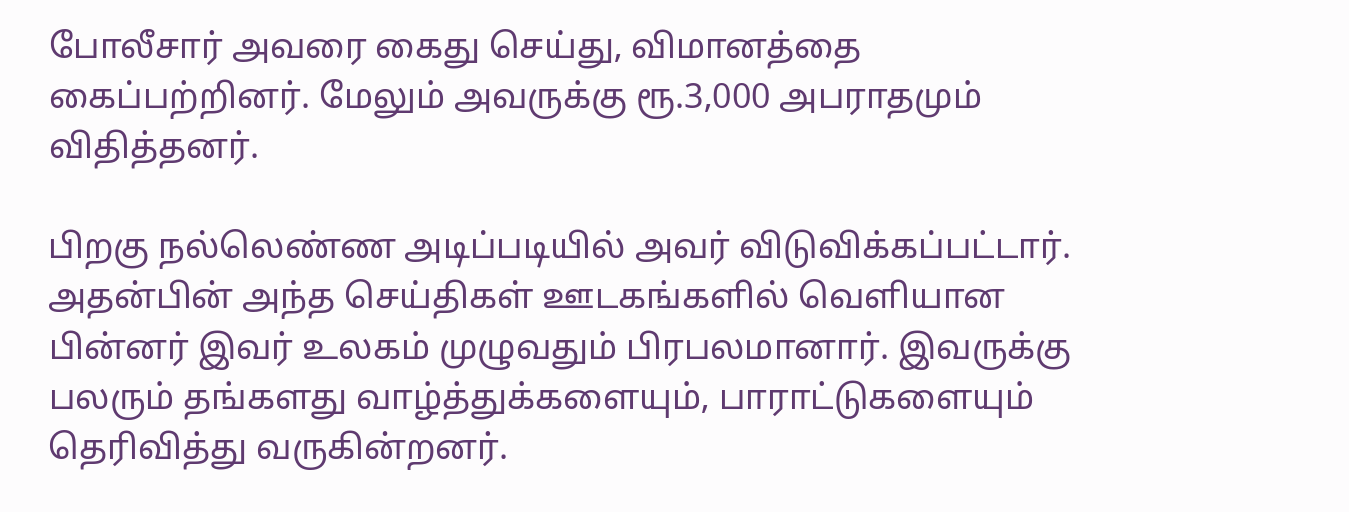போலீசார் அவரை கைது செய்து, விமானத்தை கைப்பற்றினர். மேலும் அவருக்கு ரூ.3,000 அபராதமும் விதித்தனர்.

பிறகு நல்லெண்ண அடிப்படியில் அவர் விடுவிக்கப்பட்டார். அதன்பின் அந்த செய்திகள் ஊடகங்களில் வெளியான பின்னர் இவர் உலகம் முழுவதும் பிரபலமானார். இவருக்கு பலரும் தங்களது வாழ்த்துக்களையும், பாராட்டுகளையும் தெரிவித்து வருகின்றனர்.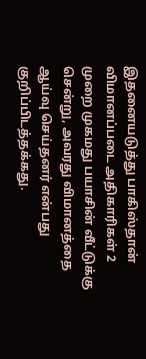இதனையடுத்து பாகிஸ்தான் விமானப்படை அதிகாரிகள் 2 முறை முகமது பயாசின் வீட்டுக்கு சென்று, அவரது விமானத்தை ஆய்வு செய்தனர் என்பது குறிப்பிடத்தக்கது.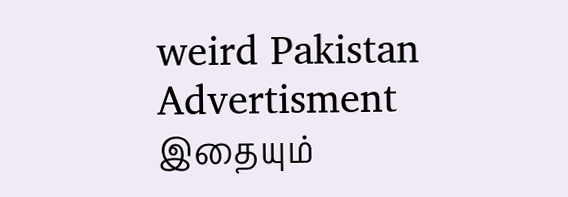weird Pakistan
Advertisment
இதையும்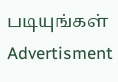படியுங்கள்
Advertisment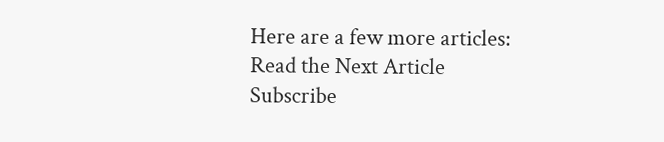Here are a few more articles:
Read the Next Article
Subscribe